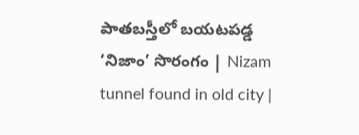పాతబస్తీలో బయటపడ్డ ‘నిజాం’ సొరంగం | Nizam tunnel found in old city |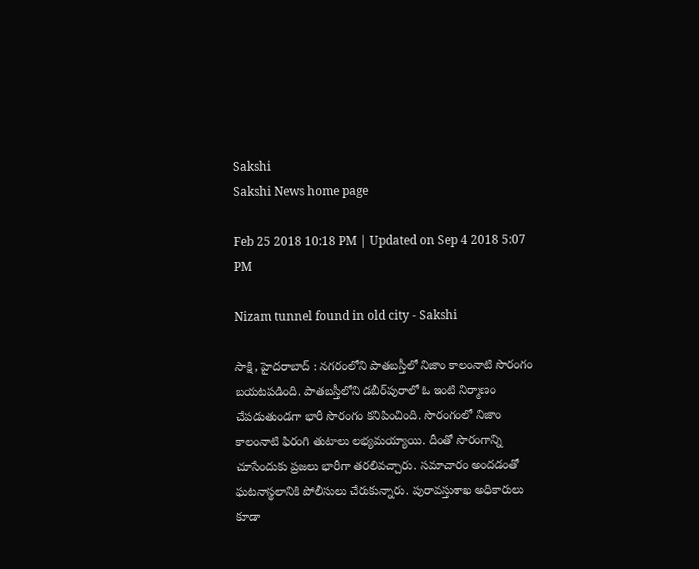Sakshi
Sakshi News home page

Feb 25 2018 10:18 PM | Updated on Sep 4 2018 5:07 PM

Nizam tunnel found in old city - Sakshi

సాక్షి, హైదరాబాద్‌ : నగరంలోని పాతబస్తీలో నిజాం కాలంనాటి సొరంగం బయటపడింది. పాతబస్తీలోని డబీర్‌పురాలో ఓ ఇంటి నిర్మాణం చేపడుతుండగా భారీ సొరంగం కనిపించింది. సొరంగంలో నిజాం కాలంనాటి ఫిరంగి తుటాలు లభ్యమయ్యాయి. దీంతో సొరంగాన్ని చూసేందుకు ప్రజలు భారీగా తరలివచ్చారు. సమాచారం అందడంతో ఘటనాస్థలానికి పోలీసులు చేరుకున్నారు. పురావస్తుశాఖ అధికారులు కూడా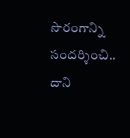సొరంగాన్ని సందర్శించి.. దాని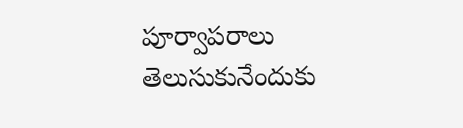పూర్వాపరాలు తెలుసుకునేందుకు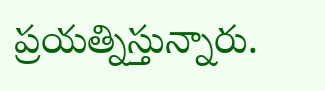ప్రయత్నిస్తున్నారు.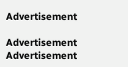Advertisement

Advertisement
Advertisement